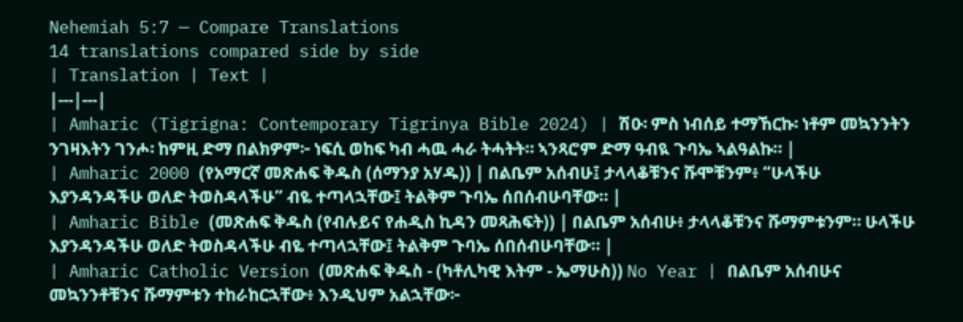Nehemiah 5:7 — Compare Translations
14 translations compared side by side
| Translation | Text |
|---|---|
| Amharic (Tigrigna: Contemporary Tigrinya Bible 2024) | ሽዑ፡ ምስ ነብሰይ ተማኸርኩ፡ ነቶም መኳንንትን ንገዛእትን ገንሖ፡ ከምዚ ድማ በልክዎም፦ ነፍሲ ወከፍ ካብ ሓዉ ሓራ ትሓትት። ኣንጻሮም ድማ ዓብዪ ጉባኤ ኣልዓልኩ። |
| Amharic 2000 (የአማርኛ መጽሐፍ ቅዱስ (ሰማንያ አሃዱ)) | በልቤም አሰብሁ፤ ታላላቆቹንና ሹሞቹንም፥ “ሁላችሁ እያንዳንዳችሁ ወለድ ትወስዳላችሁ” ብዬ ተጣላኋቸው፤ ትልቅም ጉባኤ ሰበሰብሁባቸው። |
| Amharic Bible (መጽሐፍ ቅዱስ (የብሉይና የሐዲስ ኪዳን መጻሕፍት)) | በልቤም አሰብሁ፥ ታላላቆቹንና ሹማምቱንም። ሁላችሁ እያንዳንዳችሁ ወለድ ትወስዳላችሁ ብዬ ተጣላኋቸው፤ ትልቅም ጉባኤ ሰበሰብሁባቸው። |
| Amharic Catholic Version (መጽሐፍ ቅዱስ - (ካቶሊካዊ እትም - ኤማሁስ)) No Year | በልቤም አሰብሁና መኳንንቶቹንና ሹማምቱን ተከራከርኋቸው፥ እንዲህም አልኋቸው፦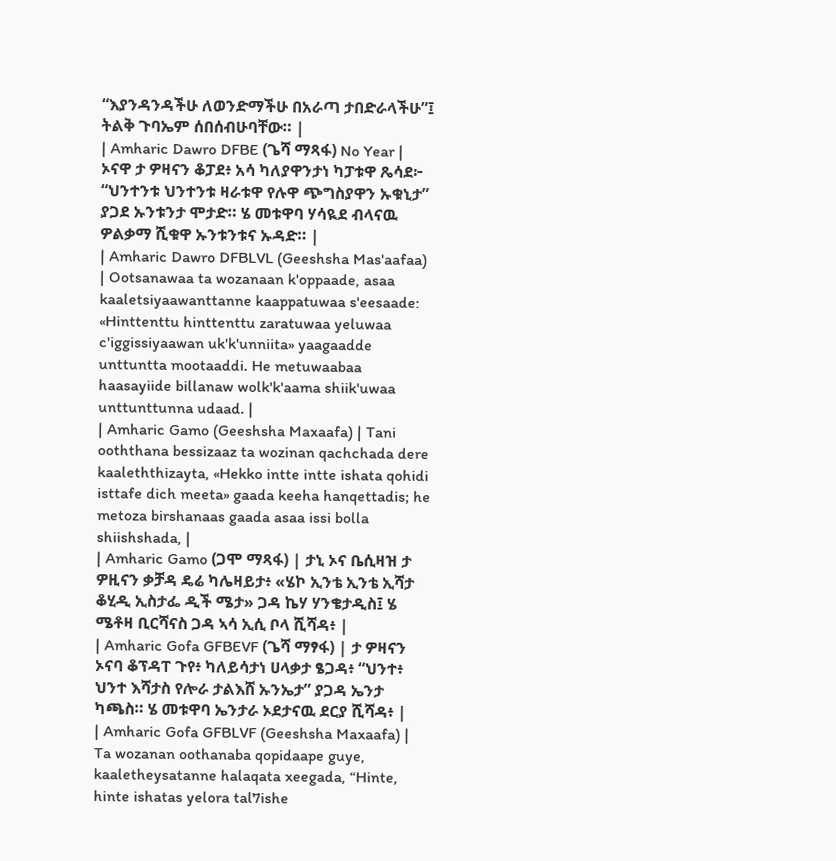“እያንዳንዳችሁ ለወንድማችሁ በአራጣ ታበድራላችሁ”፤ ትልቅ ጉባኤም ሰበሰብሁባቸው። |
| Amharic Dawro DFBE (ጌሻ ማጻፋ) No Year | ኦናዋ ታ ዎዛናን ቆፓደ፥ አሳ ካለያዋንታነ ካፓቱዋ ጼሳደ፦ “ህንተንቱ ህንተንቱ ዛራቱዋ የሉዋ ጭግስያዋን ኡቁኒታ” ያጋደ ኡንቱንታ ሞታድ። ሄ መቱዋባ ሃሳዪደ ብላናዉ ዎልቃማ ሺቁዋ ኡንቱንቱና ኡዳድ። |
| Amharic Dawro DFBLVL (Geeshsha Mas'aafaa) | Ootsanawaa ta wozanaan k'oppaade, asaa kaaletsiyaawanttanne kaappatuwaa s'eesaade: «Hinttenttu hinttenttu zaratuwaa yeluwaa c'iggissiyaawan uk'k'unniita» yaagaadde unttuntta mootaaddi. He metuwaabaa haasayiide billanaw wolk'k'aama shiik'uwaa unttunttunna udaad. |
| Amharic Gamo (Geeshsha Maxaafa) | Tani ooththana bessizaaz ta wozinan qachchada dere kaaleththizayta, «Hekko intte intte ishata qohidi isttafe dich meeta» gaada keeha hanqettadis; he metoza birshanaas gaada asaa issi bolla shiishshada, |
| Amharic Gamo (ጋሞ ማጻፋ) | ታኒ ኦና ቤሲዛዝ ታ ዎዚናን ቃቻዳ ዴሬ ካሌዛይታ፥ «ሄኮ ኢንቴ ኢንቴ ኢሻታ ቆሂዲ ኢስታፌ ዲች ሜታ» ጋዳ ኬሃ ሃንቄታዲስ፤ ሄ ሜቶዛ ቢርሻናስ ጋዳ ኣሳ ኢሲ ቦላ ሺሻዳ፥ |
| Amharic Gofa GFBEVF (ጌሻ ማፃፋ) | ታ ዎዛናን ኦናባ ቆፕዳፐ ጉየ፥ ካለይሳታነ ሀላቃታ ፄጋዳ፥ “ህንተ፥ ህንተ እሻታስ የሎራ ታልእሸ ኡንኤታ” ያጋዳ ኤንታ ካጫስ። ሄ መቱዋባ ኤንታራ ኦደታናዉ ደርያ ሺሻዳ፥ |
| Amharic Gofa GFBLVF (Geeshsha Maxaafa) | Ta wozanan oothanaba qopidaape guye, kaaletheysatanne halaqata xeegada, “Hinte, hinte ishatas yelora tal7ishe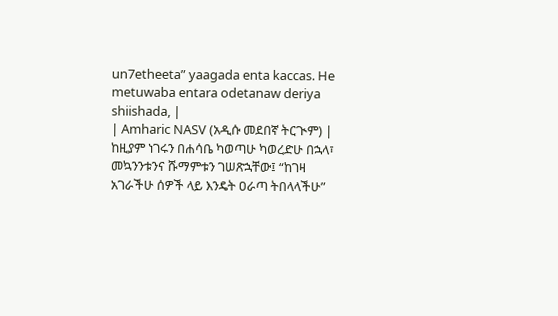un7etheeta” yaagada enta kaccas. He metuwaba entara odetanaw deriya shiishada, |
| Amharic NASV (አዲሱ መደበኛ ትርጒም) | ከዚያም ነገሩን በሐሳቤ ካወጣሁ ካወረድሁ በኋላ፣ መኳንንቱንና ሹማምቱን ገሠጽኋቸው፤ “ከገዛ አገራችሁ ሰዎች ላይ እንዴት ዐራጣ ትበላላችሁ”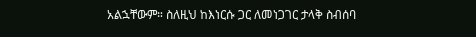አልኋቸውም። ስለዚህ ከእነርሱ ጋር ለመነጋገር ታላቅ ስብሰባ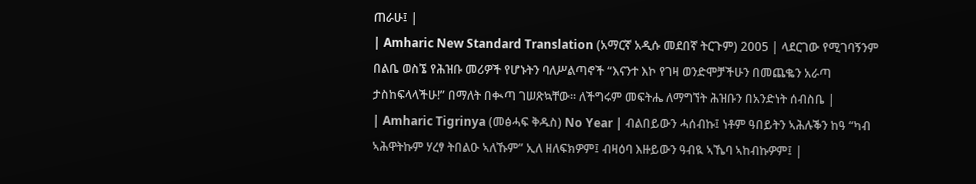ጠራሁ፤ |
| Amharic New Standard Translation (አማርኛ አዲሱ መደበኛ ትርጉም) 2005 | ላደርገው የሚገባኝንም በልቤ ወስኜ የሕዝቡ መሪዎች የሆኑትን ባለሥልጣኖች “እናንተ እኮ የገዛ ወንድሞቻችሁን በመጨቈን አራጣ ታስከፍላላችሁ!” በማለት በቊጣ ገሠጽኳቸው። ለችግሩም መፍትሔ ለማግኘት ሕዝቡን በአንድነት ሰብስቤ |
| Amharic Tigrinya (መፅሓፍ ቅዱስ) No Year | ብልበይውን ሓሰብኩ፤ ነቶም ዓበይትን ኣሕሉቕን ከዓ “ካብ ኣሕዋትኩም ሃረፃ ትበልዑ ኣለኹም” ኢለ ዘለፍክዎም፤ ብዛዕባ እዙይውን ዓብዪ ኣኼባ ኣከብኩዎም፤ |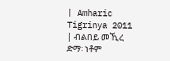| Amharic Tigrinya 2011 | ብልበይ መኺረ ድማ፡ ነቶም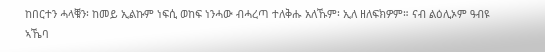ከበርተን ሓላቑን፡ ከመይ ኢልኩም ነፍሲ ወከፍ ነንሓው ብሓረጣ ተለቅሑ አለኹም፡ ኢለ ዘለፍክዎም። ናብ ልዕሊኦም ዓብዩ ኣኼባ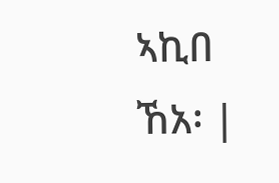ኣኪበ ኸአ፡ |